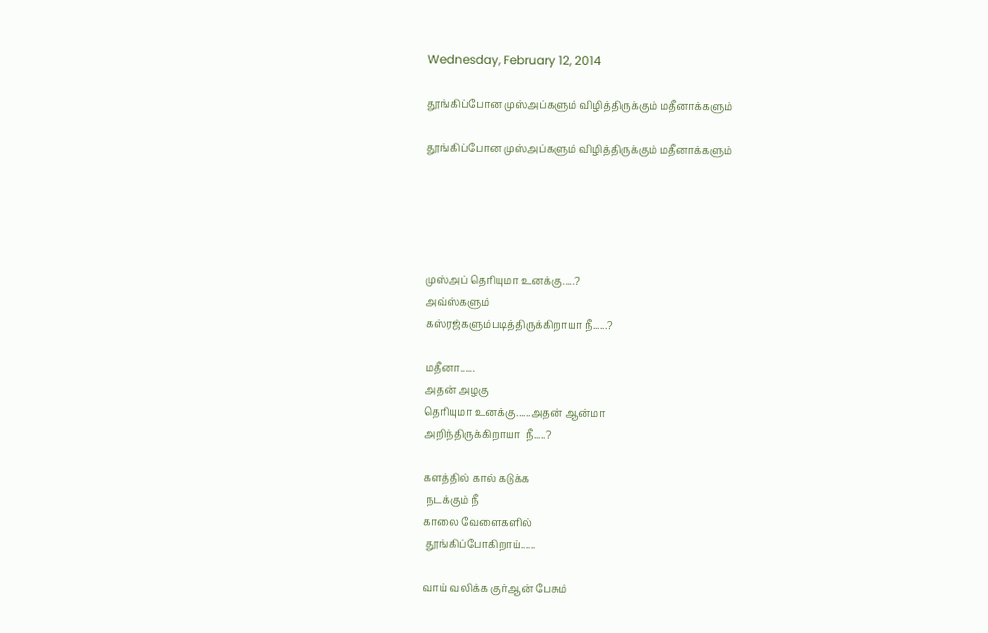Wednesday, February 12, 2014

தூங்கிப்போன முஸ்அப்களும் விழித்திருக்கும் மதீனாக்களும்

தூங்கிப்போன முஸ்அப்களும் விழித்திருக்கும் மதீனாக்களும்





முஸ்அப் தெரியுமா உனக்கு.....?
அவ்ஸ்களும்
கஸ்ரஜ்களும்படித்திருக்கிறாயா நீ......?

மதீனா......
அதன் அழகு
தெரியுமா உனக்கு......அதன் ஆன்மா
அறிந்திருக்கிறாயா  நீ.....?

களத்தில் கால் கடுக்க
 நடக்கும் நீ
காலை வேளைகளில்
 தூங்கிப்போகிறாய்......

வாய் வலிக்க குர்ஆன் பேசும்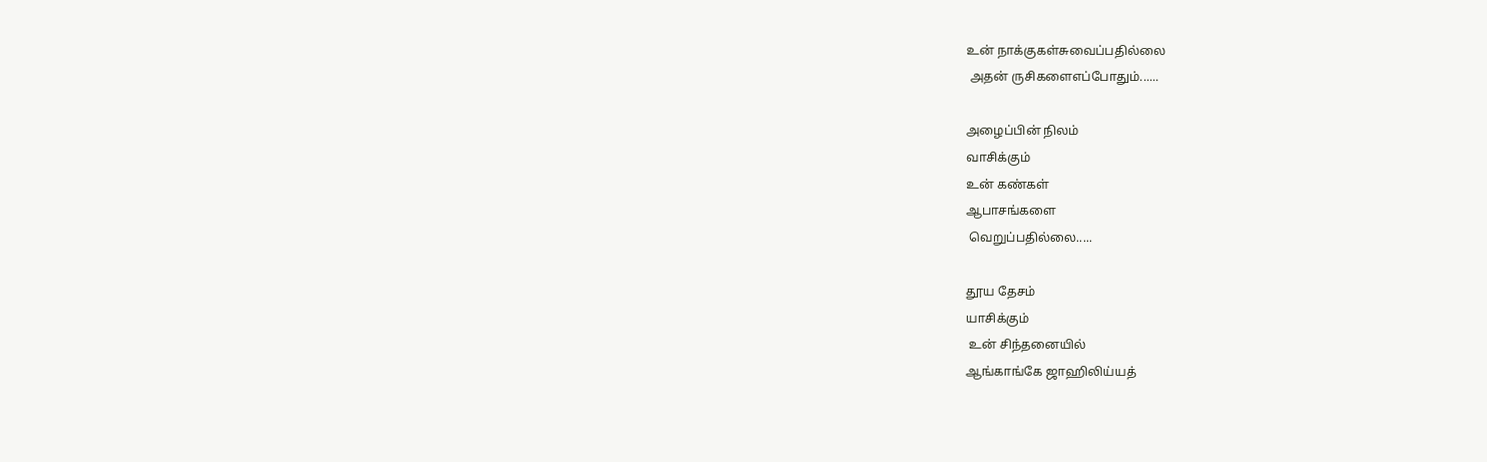உன் நாக்குகள்சுவைப்பதில்லை
 அதன் ருசிகளைஎப்போதும்......

அழைப்பின் நிலம்
வாசிக்கும்
உன் கண்கள்
ஆபாசங்களை
 வெறுப்பதில்லை.....

தூய தேசம்
யாசிக்கும்
 உன் சிந்தனையில்
ஆங்காங்கே ஜாஹிலிய்யத்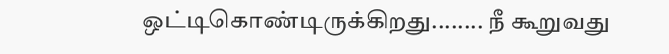ஒட்டிகொண்டிருக்கிறது........ நீ கூறுவது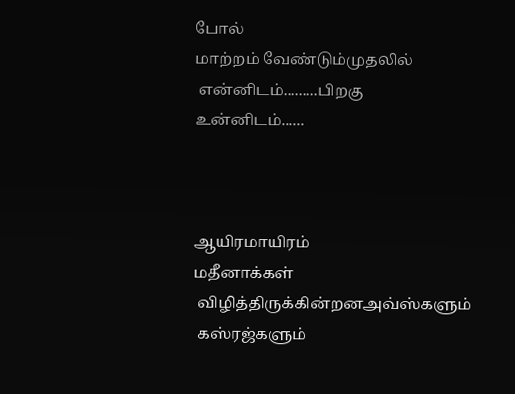போல்
மாற்றம் வேண்டும்முதலில்
 என்னிடம்.........பிறகு
உன்னிடம்......



ஆயிரமாயிரம்
மதீனாக்கள்
 விழித்திருக்கின்றனஅவ்ஸ்களும்
 கஸ்ரஜ்களும்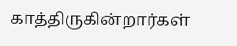காத்திருகின்றார்கள்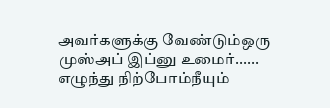அவர்களுக்கு வேண்டும்ஒரு
முஸ்அப் இப்னு உமைர்......
எழுந்து நிற்போம்நீயும்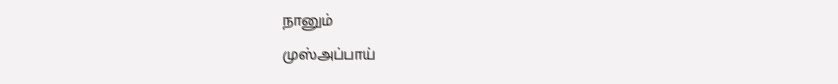நானும்
முஸ்அப்பாய்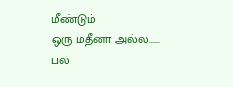மீண்டும்
ஒரு மதீனா அல்ல......
பல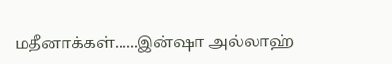மதீனாக்கள்......இன்ஷா அல்லாஹ்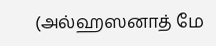(அல்ஹஸனாத் மே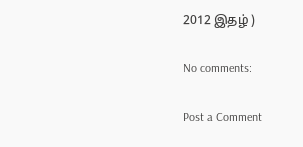2012 இதழ் )

No comments:

Post a Comment